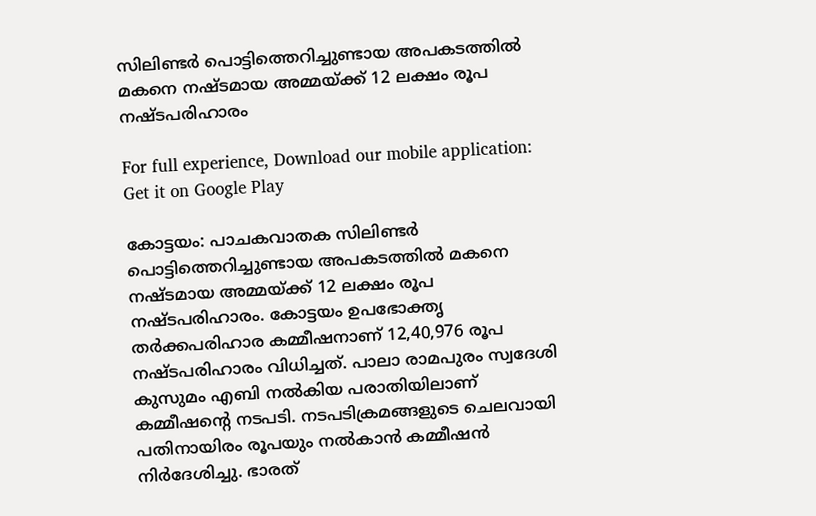സിലിണ്ടര്‍ പൊട്ടിത്തെറിച്ചുണ്ടായ അപകടത്തില്‍ മകനെ നഷ്ടമായ അമ്മയ്ക്ക് 12 ലക്ഷം രൂപ നഷ്ടപരിഹാരം

For full experience, Download our mobile application:
Get it on Google Play

കോട്ടയം: പാചകവാതക സിലിണ്ടര്‍ പൊട്ടിത്തെറിച്ചുണ്ടായ അപകടത്തില്‍ മകനെ നഷ്ടമായ അമ്മയ്ക്ക് 12 ലക്ഷം രൂപ നഷ്ടപരിഹാരം. കോട്ടയം ഉപഭോക്തൃ തര്‍ക്കപരിഹാര കമ്മീഷനാണ് 12,40,976 രൂപ നഷ്ടപരിഹാരം വിധിച്ചത്. പാലാ രാമപുരം സ്വദേശി കുസുമം എബി നല്‍കിയ പരാതിയിലാണ് കമ്മീഷന്റെ നടപടി. നടപടിക്രമങ്ങളുടെ ചെലവായി പതിനായിരം രൂപയും നല്‍കാന്‍ കമ്മീഷന്‍ നിര്‍ദേശിച്ചു. ഭാരത്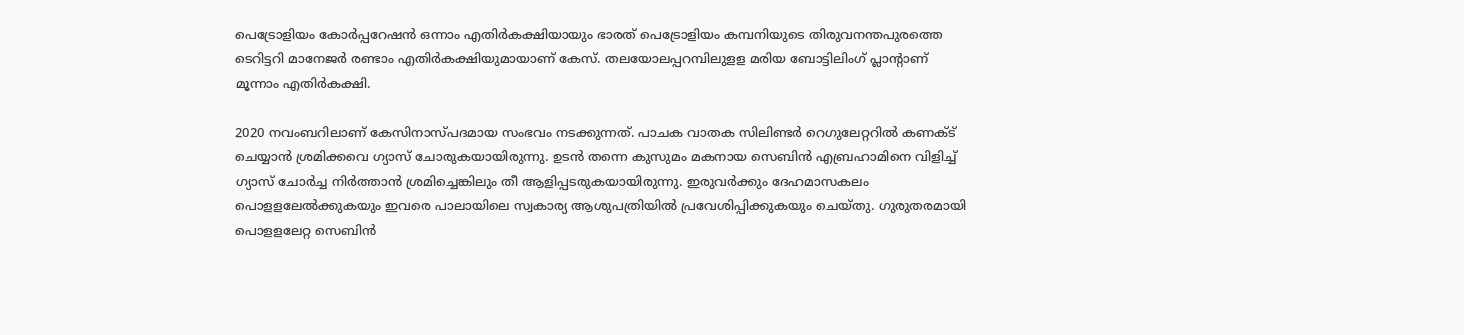പെട്രോളിയം കോര്‍പ്പറേഷന്‍ ഒന്നാം എതിര്‍കക്ഷിയായും ഭാരത് പെട്രോളിയം കമ്പനിയുടെ തിരുവനന്തപുരത്തെ ടെറിട്ടറി മാനേജര്‍ രണ്ടാം എതിര്‍കക്ഷിയുമായാണ് കേസ്. തലയോലപ്പറമ്പിലുളള മരിയ ബോട്ടിലിംഗ് പ്ലാന്റാണ് മൂന്നാം എതിര്‍കക്ഷി.

2020 നവംബറിലാണ് കേസിനാസ്പദമായ സംഭവം നടക്കുന്നത്. പാചക വാതക സിലിണ്ടര്‍ റെഗുലേറ്ററില്‍ കണക്ട് ചെയ്യാന്‍ ശ്രമിക്കവെ ഗ്യാസ് ചോരുകയായിരുന്നു. ഉടന്‍ തന്നെ കുസുമം മകനായ സെബിന്‍ എബ്രഹാമിനെ വിളിച്ച് ഗ്യാസ് ചോര്‍ച്ച നിര്‍ത്താന്‍ ശ്രമിച്ചെങ്കിലും തീ ആളിപ്പടരുകയായിരുന്നു. ഇരുവര്‍ക്കും ദേഹമാസകലം പൊളളലേല്‍ക്കുകയും ഇവരെ പാലായിലെ സ്വകാര്യ ആശുപത്രിയില്‍ പ്രവേശിപ്പിക്കുകയും ചെയ്തു. ഗുരുതരമായി പൊളളലേറ്റ സെബിന്‍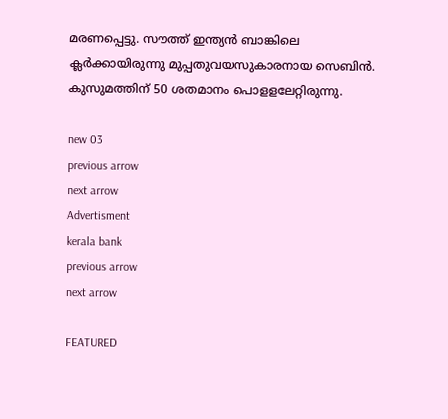മരണപ്പെട്ടു. സൗത്ത് ഇന്ത്യന്‍ ബാങ്കിലെ ക്ലര്‍ക്കായിരുന്നു മുപ്പതുവയസുകാരനായ സെബിന്‍. കുസുമത്തിന് 50 ശതമാനം പൊളളലേറ്റിരുന്നു.

new 03
previous arrow
next arrow
Advertisment
kerala bank
previous arrow
next arrow

FEATURED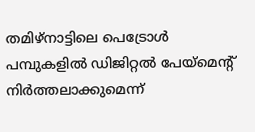തമിഴ്നാട്ടിലെ പെട്രോൾ പമ്പുകളിൽ ‍ഡിജിറ്റൽ പേയ്മെന്റ് നിർത്തലാക്കുമെന്ന്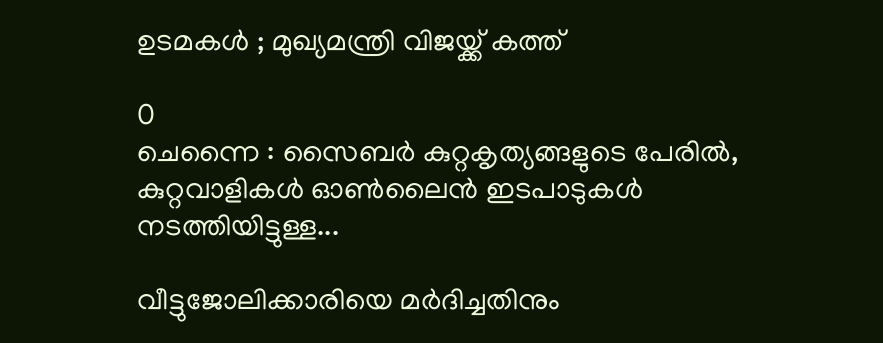ഉടമകൾ ; മുഖ്യമന്ത്രി വിജയ്ക്ക് കത്ത്

0
ചെന്നൈ : സൈബർ കുറ്റകൃത്യങ്ങളുടെ പേരിൽ, കുറ്റവാളികൾ ഓൺലൈൻ ഇടപാടുകൾ നടത്തിയിട്ടുള്ള...

വീട്ടുജോലിക്കാരിയെ മർദിച്ചതിനും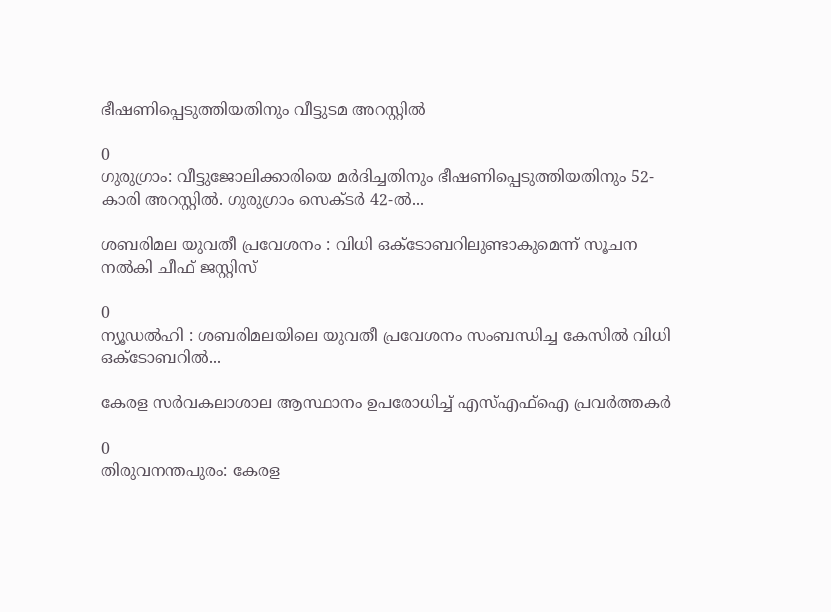ഭീഷണിപ്പെടുത്തിയതിനും വീട്ടുടമ അറസ്റ്റിൽ

0
ഗുരുഗ്രാം: വീട്ടുജോലിക്കാരിയെ മർദിച്ചതിനും ഭീഷണിപ്പെടുത്തിയതിനും 52-കാരി അറസ്റ്റിൽ. ഗുരുഗ്രാം സെക്ടർ 42-ൽ...

ശബരിമല യുവതീ പ്രവേശനം : വിധി ഒക്ടോബറിലുണ്ടാകുമെന്ന് സൂചന നൽകി ചീഫ് ജസ്റ്റിസ്

0
ന്യൂഡൽഹി : ശബരിമലയിലെ യുവതീ പ്രവേശനം സംബന്ധിച്ച കേസിൽ വിധി ഒക്ടോബറിൽ...

കേരള സർവകലാശാല ആസ്ഥാനം ഉപരോധിച്ച് എസ്എഫ്ഐ പ്രവർത്തക‍ർ

0
തിരുവനന്തപുരം: കേരള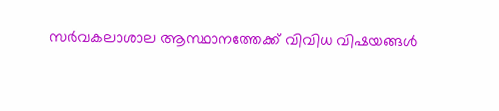സർവകലാശാല ആസ്ഥാനത്തേക്ക് വിവിധ വിഷയങ്ങൾ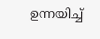ഉന്നയിച്ച്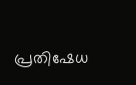പ്രതിഷേധ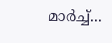മാർച്ച്...